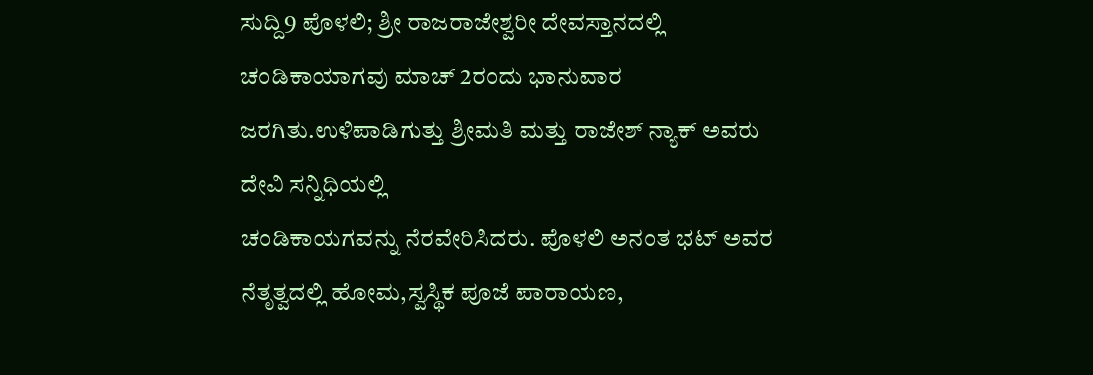ಸುದ್ದಿ9 ಪೊಳಲಿ; ಶ್ರೀ ರಾಜರಾಜೇಶ್ವರೀ ದೇವಸ್ತಾನದಲ್ಲಿ ಚಂಡಿಕಾಯಾಗವು ಮಾಚ್ 2ರಂದು ಭಾನುವಾರ ಜರಗಿತು.ಉಳಿಪಾಡಿಗುತ್ತು ಶ್ರೀಮತಿ ಮತ್ತು ರಾಜೇಶ್ ನ್ಯಾಕ್ ಅವರು ದೇವಿ ಸನ್ನಿಧಿಯಲ್ಲಿ
ಚಂಡಿಕಾಯಗವನ್ನು ನೆರವೇರಿಸಿದರು. ಪೊಳಲಿ ಅನಂತ ಭಟ್ ಅವರ ನೆತೃತ್ವದಲ್ಲಿ ಹೋಮ,ಸ್ವಸ್ಥಿಕ ಪೂಜೆ ಪಾರಾಯಣ,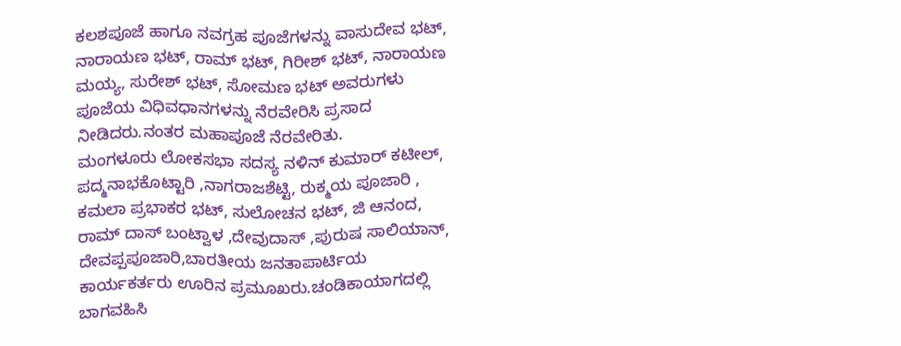ಕಲಶಪೂಜೆ ಹಾಗೂ ನವಗ್ರಹ ಪೂಜೆಗಳನ್ನು ವಾಸುದೇವ ಭಟ್, ನಾರಾಯಣ ಭಟ್, ರಾಮ್ ಭಟ್, ಗಿರೀಶ್ ಭಟ್, ನಾರಾಯಣ ಮಯ್ಯ, ಸುರೇಶ್ ಭಟ್, ಸೋಮಣ ಭಟ್ ಅವರುಗಳು ಪೂಜೆಯ ವಿಧಿವಧಾನಗಳನ್ನು ನೆರವೇರಿಸಿ ಪ್ರಸಾದ ನೀಡಿದರು.ನಂತರ ಮಹಾಪೂಜೆ ನೆರವೇರಿತು.
ಮಂಗಳೂರು ಲೋಕಸಭಾ ಸದಸ್ಯ ನಳಿನ್ ಕುಮಾರ್ ಕಟೀಲ್, ಪದ್ಮನಾಭಕೊಟ್ಟಾರಿ ,ನಾಗರಾಜಶೆಟ್ಟಿ, ರುಕ್ಮಯ ಪೂಜಾರಿ , ಕಮಲಾ ಪ್ರಭಾಕರ ಭಟ್, ಸುಲೋಚನ ಭಟ್, ಜಿ ಆನಂದ, ರಾಮ್ ದಾಸ್ ಬಂಟ್ವಾಳ ,ದೇವುದಾಸ್ ,ಪುರುಷ ಸಾಲಿಯಾನ್, ದೇವಪ್ಪಪೂಜಾರಿ,ಬಾರತೀಯ ಜನತಾಪಾರ್ಟಿಯ ಕಾರ್ಯಕರ್ತರು ಊರಿನ ಪ್ರಮೂಖರು.ಚಂಡಿಕಾಯಾಗದಲ್ಲಿ ಬಾಗವಹಿಸಿ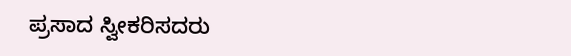ಪ್ರಸಾದ ಸ್ವೀಕರಿಸದರು